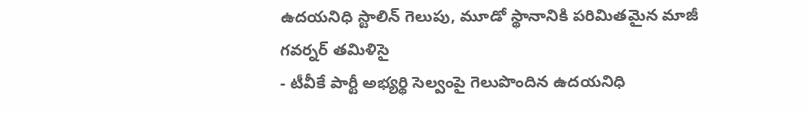ఉదయనిధి స్టాలిన్ గెలుపు, మూడో స్థానానికి పరిమితమైన మాజీ గవర్నర్ తమిళిసై
- టీవీకే పార్టీ అభ్యర్థి సెల్వంపై గెలుపొందిన ఉదయనిధి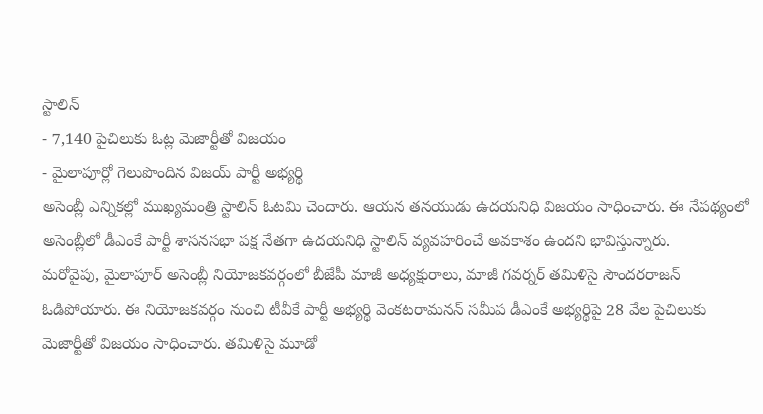స్టాలిన్
- 7,140 పైచిలుకు ఓట్ల మెజార్టీతో విజయం
- మైలాపూర్లో గెలుపొందిన విజయ్ పార్టీ అభ్యర్థి
అసెంబ్లీ ఎన్నికల్లో ముఖ్యమంత్రి స్టాలిన్ ఓటమి చెందారు. ఆయన తనయుడు ఉదయనిధి విజయం సాధించారు. ఈ నేపథ్యంలో అసెంబ్లీలో డీఎంకే పార్టీ శాసనసభా పక్ష నేతగా ఉదయనిధి స్టాలిన్ వ్యవహరించే అవకాశం ఉందని భావిస్తున్నారు.
మరోవైపు, మైలాపూర్ అసెంబ్లీ నియోజకవర్గంలో బీజేపీ మాజీ అధ్యక్షురాలు, మాజీ గవర్నర్ తమిళిసై సౌందరరాజన్ ఓడిపోయారు. ఈ నియోజకవర్గం నుంచి టీవీకే పార్టీ అభ్యర్థి వెంకటరామనన్ సమీప డీఎంకే అభ్యర్థిపై 28 వేల పైచిలుకు మెజార్టీతో విజయం సాధించారు. తమిళిసై మూడో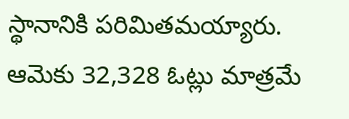స్థానానికి పరిమితమయ్యారు. ఆమెకు 32,328 ఓట్లు మాత్రమే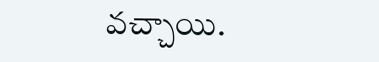వచ్చాయి.